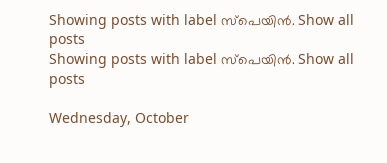Showing posts with label സ്പെയിൻ. Show all posts
Showing posts with label സ്പെയിൻ. Show all posts

Wednesday, October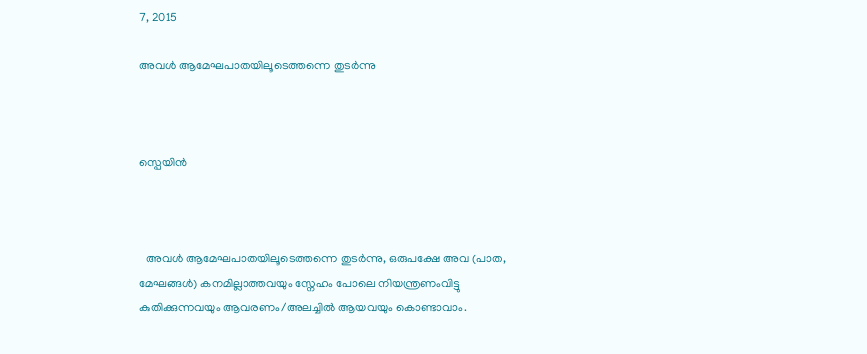7, 2015

അവൾ ആമേഘപാതയിലൂടെത്തന്നെ തുടർന്നു



സ്പെയിൻ



  അവൾ ആമേഘപാതയിലൂടെത്തന്നെ തുടർന്നു, ഒരുപക്ഷേ അവ (പാത, മേഘങ്ങള്‍) കനമില്ലാത്തവയും സ്നേഹം പോലെ നിയന്ത്രണംവിട്ടു കുതിക്കുന്നവയും ആവരണം/അലച്ചില്‍ ആയവയും കൊണ്ടാവാം.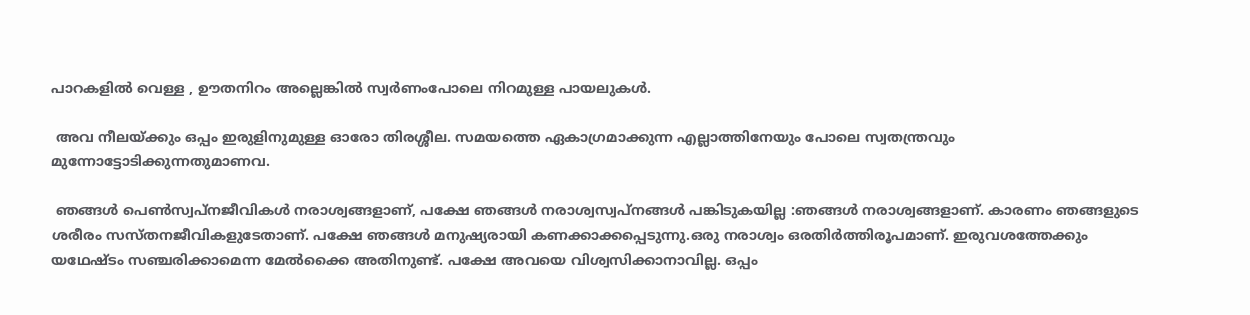പാറകളിൽ വെള്ള , ഊതനിറം അല്ലെങ്കിൽ സ്വര്‍ണംപോലെ നിറമുള്ള പായലുകൾ.

 അവ നീലയ്ക്കും ഒപ്പം ഇരുളിനുമുള്ള ഓരോ തിരശ്ശീല. സമയത്തെ ഏകാഗ്രമാക്കുന്ന എല്ലാത്തിനേയും പോലെ സ്വതന്ത്രവും മുന്നോട്ടോടിക്കുന്നതുമാണവ.

 ഞങ്ങൾ പെൺ‌സ്വപ്നജീവികൾ നരാശ്വങ്ങളാണ്, പക്ഷേ ഞങ്ങൾ നരാശ്വസ്വപ്നങ്ങൾ പങ്കിടുകയില്ല :ഞങ്ങൾ നരാശ്വങ്ങളാണ്. കാരണം ഞങ്ങളുടെ ശരീരം സസ്തനജീവികളുടേതാണ്. പക്ഷേ ഞങ്ങൾ മനുഷ്യരായി കണക്കാക്കപ്പെടുന്നു.ഒരു നരാശ്വം ഒരതിർത്തിരൂപമാണ്. ഇരുവശത്തേക്കും യഥേഷ്ടം സഞ്ചരിക്കാമെന്ന മേൽക്കൈ അതിനുണ്ട്. പക്ഷേ അവയെ വിശ്വസിക്കാനാവില്ല. ഒപ്പം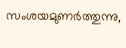സംശയമുണർത്തുന്നു,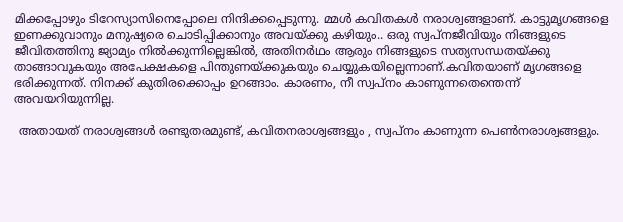മിക്കപ്പോഴും ടിറേസ്യാസിനെപ്പോലെ നിന്ദിക്കപ്പെടുന്നു. മ്മൾ കവിതകൾ നരാശ്വങ്ങളാണ്. കാട്ടുമൃഗങ്ങളെ ഇണക്കുവാനും മനുഷ്യരെ ചൊടിപ്പിക്കാനും അവയ്ക്കു കഴിയും.. ഒരു സ്വപ്നജീവിയും നിങ്ങളുടെ ജീവിതത്തിനു ജ്യാമ്യം നിൽക്കുന്നില്ലെങ്കില്‍, അതിനർഥം ആരും നിങ്ങളുടെ സത്യസന്ധതയ്ക്കു താങ്ങാവുകയും അപേക്ഷകളെ പിന്തുണയ്ക്കുകയും ചെയ്യുകയില്ലെന്നാണ്.കവിതയാണ് മൃഗങ്ങളെ ഭരിക്കുന്നത്. നിനക്ക് കുതിരക്കൊപ്പം ഉറങ്ങാം. കാരണം, നീ സ്വപ്നം കാണുന്നതെന്തെന്ന് അവയറിയുന്നില്ല.

 അതായത് നരാശ്വങ്ങൾ രണ്ടുതരമുണ്ട്, കവിതനരാശ്വങ്ങളും , സ്വപ്നം കാണുന്ന പെൺനരാശ്വങ്ങളും.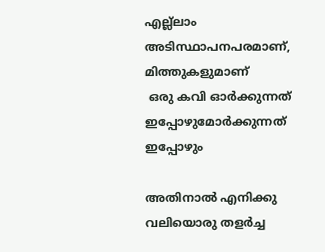എല്ല്ലാം അടിസ്ഥാപനപരമാണ്, മിത്തുകളുമാണ്
 ഒരു കവി ഓർക്കുന്നത്
ഇപ്പോഴുമോർക്കുന്നത്
ഇപ്പോഴും

അതിനാൽ എനിക്കു വലിയൊരു തളര്‍ച്ച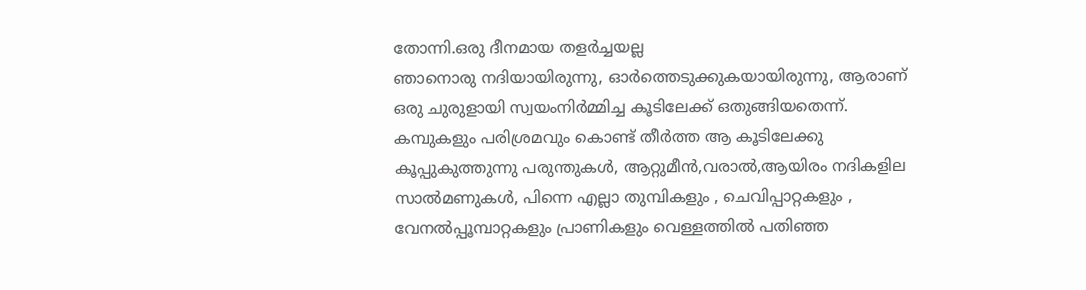തോന്നി.ഒരു ദീനമായ തളര്‍ച്ചയല്ല
ഞാനൊരു നദിയായിരുന്നു, ഓര്‍ത്തെടുക്കുകയായിരുന്നു, ആരാണ് ഒരു ചുരുളായി സ്വയംനിര്‍മ്മിച്ച കൂടിലേക്ക് ഒതുങ്ങിയതെന്ന്. കമ്പുകളും പരിശ്രമവും കൊണ്ട് തീർത്ത ആ കൂടിലേക്കു കൂപ്പുകുത്തുന്നു പരുന്തുകൾ, ആറ്റുമീൻ,വരാൽ,ആയിരം നദികളില സാൽമണുകൾ, പിന്നെ എല്ലാ തുമ്പികളും , ചെവിപ്പാറ്റകളും , വേനല്‍പ്പൂമ്പാറ്റകളും പ്രാണികളും വെള്ളത്തിൽ പതിഞ്ഞ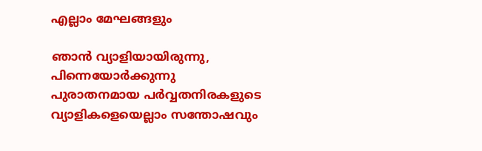എല്ലാം മേഘങ്ങളും

ഞാൻ വ്യാളിയായിരുന്നു, പിന്നെയോർക്കുന്നു പുരാതനമായ പർവ്വതനിരകളുടെ വ്യാളികളെയെല്ലാം സന്തോഷവും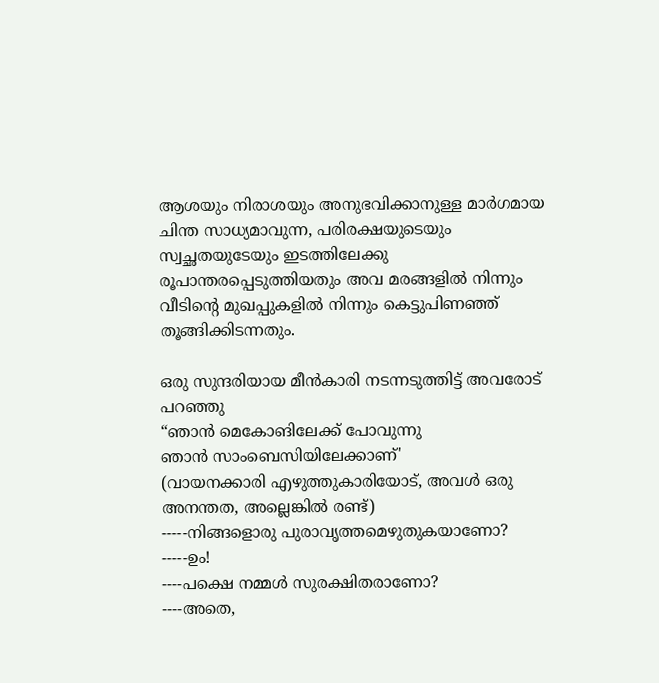ആശയും നിരാശയും അനുഭവിക്കാനുള്ള മാര്‍ഗമായ ചിന്ത സാധ്യമാവുന്ന, പരിരക്ഷയുടെയും സ്വച്ഛതയുടേയും ഇടത്തിലേക്കു രൂപാന്തരപ്പെടുത്തിയതും അവ മരങ്ങളിൽ നിന്നും വീടിന്റെ മുഖപ്പുകളിൽ നിന്നും കെട്ടുപിണഞ്ഞ് തൂങ്ങിക്കിടന്നതും.

ഒരു സുന്ദരിയായ മീൻ‌കാരി നടന്നടുത്തിട്ട് അവരോട് പറഞ്ഞു
“ഞാൻ മെകോങിലേക്ക് പോവുന്നു
ഞാൻ സാംബെസിയിലേക്കാണ്'
(വായനക്കാരി എഴുത്തുകാരിയോട്, അവൾ ഒരു അനന്തത, അല്ലെങ്കിൽ രണ്ട്)
-----നിങ്ങളൊരു പുരാവൃത്തമെഴുതുകയാണോ?
-----ഉം!
----പക്ഷെ നമ്മൾ സുരക്ഷിതരാണോ?
----അതെ,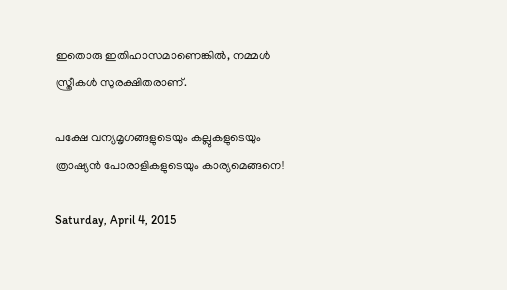ഇതൊരു ഇതിഹാസമാണെങ്കിൽ, നമ്മൾ സ്ത്രീകൾ സുരക്ഷിതരാണ്.

പക്ഷേ വന്യമൃഗങ്ങളുടെയും കല്ലുകളുടെയും ത്രാഷ്യൻ പോരാളികളുടെയും കാര്യമെങ്ങനെ!

Saturday, April 4, 2015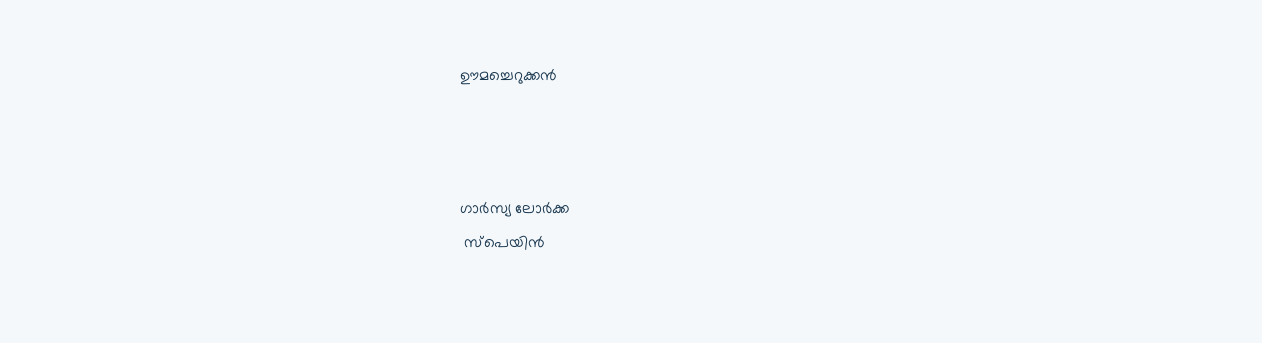ഊമച്ചെറുക്കൻ



ഗാര്‍സ്യ ലോർക്ക
 സ്പെയിൻ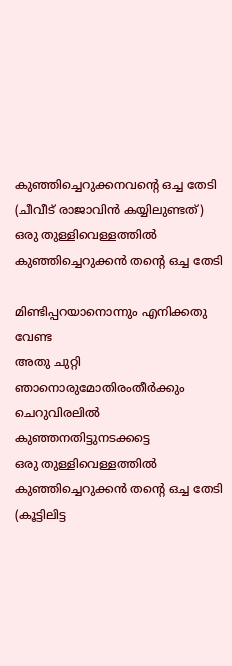കുഞ്ഞിച്ചെറുക്കനവന്റെ ഒച്ച തേടി
(ചീവീട്‌ രാജാവിൻ കയ്യിലുണ്ടത്‌)
ഒരു തുള്ളിവെള്ളത്തിൽ
കുഞ്ഞിച്ചെറുക്കൻ തന്റെ ഒച്ച തേടി

മിണ്ടിപ്പറയാനൊന്നും എനിക്കതു വേണ്ട
അതു ചുറ്റി ഞാനൊരുമോതിരംതീർക്കും
ചെറുവിരലിൽ കുഞ്ഞനതിട്ടുനടക്കട്ടെ
ഒരു തുള്ളിവെള്ളത്തിൽ
കുഞ്ഞിച്ചെറുക്കൻ തന്റെ ഒച്ച തേടി
(കൂട്ടിലിട്ട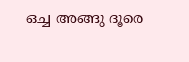ഒച്ച അങ്ങു ദൂരെ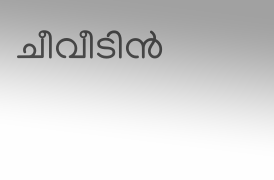ചീവീടിൻ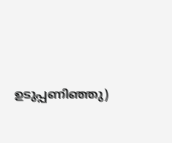ഉടുപ്പണിഞ്ഞു)